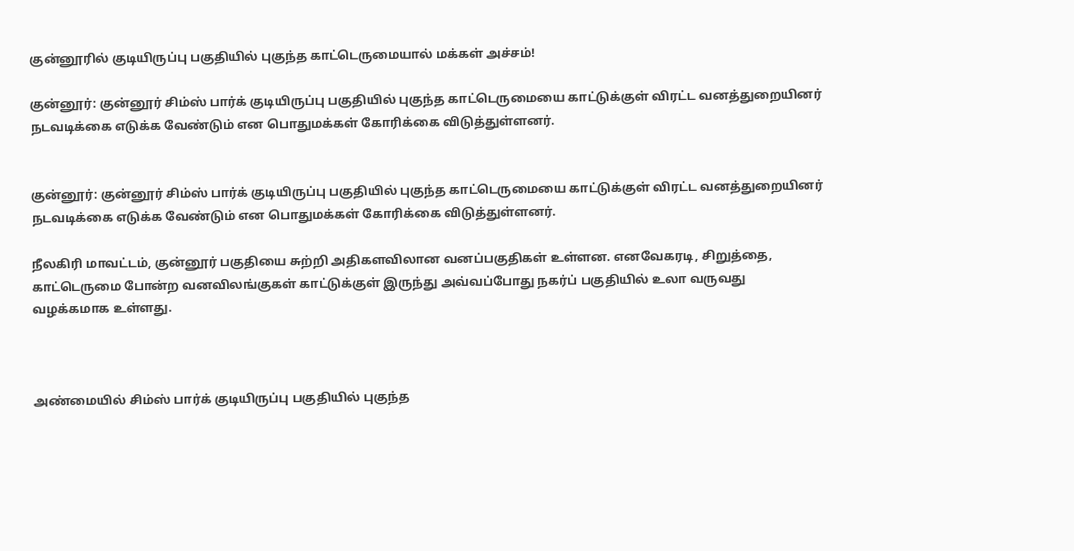குன்னூரில் குடியிருப்பு பகுதியில் புகுந்த காட்டெருமையால் மக்கள் அச்சம்!

குன்னூர்: குன்னூர் சிம்ஸ் பார்க் குடியிருப்பு பகுதியில் புகுந்த காட்டெருமையை காட்டுக்குள் விரட்ட வனத்துறையினர் நடவடிக்கை எடுக்க வேண்டும் என பொதுமக்கள் கோரிக்கை விடுத்துள்ளனர்.


குன்னூர்: குன்னூர் சிம்ஸ் பார்க் குடியிருப்பு பகுதியில் புகுந்த காட்டெருமையை காட்டுக்குள் விரட்ட வனத்துறையினர் நடவடிக்கை எடுக்க வேண்டும் என பொதுமக்கள் கோரிக்கை விடுத்துள்ளனர்.

நீலகிரி மாவட்டம், குன்னூர் பகுதியை சுற்றி அதிகளவிலான வனப்பகுதிகள் உள்ளன. எனவேகரடி, சிறுத்தை, காட்டெருமை போன்ற வனவிலங்குகள் காட்டுக்குள் இருந்து அவ்வப்போது நகர்ப் பகுதியில் உலா வருவது வழக்கமாக உள்ளது.



அண்மையில் சிம்ஸ் பார்க் குடியிருப்பு பகுதியில் புகுந்த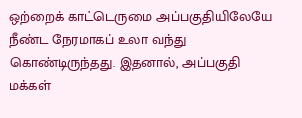ஒற்றைக் காட்டெருமை அப்பகுதியிலேயே நீண்ட நேரமாகப் உலா வந்து கொண்டிருந்தது. இதனால், அப்பகுதி மக்கள்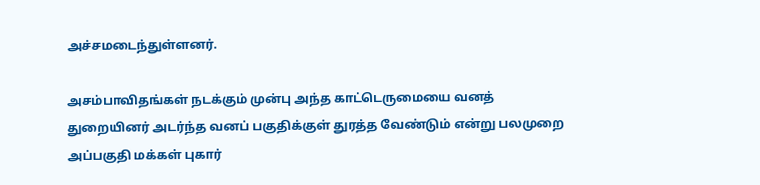அச்சமடைந்துள்ளனர்.

அசம்பாவிதங்கள் நடக்கும் முன்பு அந்த காட்டெருமையை வனத் துறையினர் அடர்ந்த வனப் பகுதிக்குள் துரத்த வேண்டும் என்று பலமுறை அப்பகுதி மக்கள் புகார்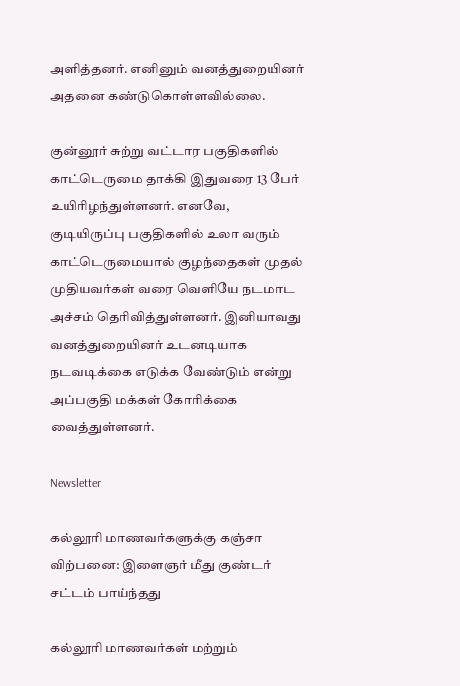அளித்தனர். எனினும் வனத்துறையினர் அதனை கண்டுகொள்ளவில்லை.

குன்னூர் சுற்று வட்டார பகுதிகளில் காட்டெருமை தாக்கி இதுவரை 13 பேர் உயிரிழந்துள்ளனர். எனவே, குடியிருப்பு பகுதிகளில் உலா வரும் காட்டெருமையால் குழந்தைகள் முதல் முதியவர்கள் வரை வெளியே நடமாட அச்சம் தெரிவித்துள்ளனர். இனியாவது வனத்துறையினர் உடனடியாக நடவடிக்கை எடுக்க வேண்டும் என்று அப்பகுதி மக்கள் கோரிக்கை வைத்துள்ளனர்.

Newsletter

கல்லூரி மாணவர்களுக்கு கஞ்சா விற்பனை: இளைஞர் மீது குண்டர் சட்டம் பாய்ந்தது

கல்லூரி மாணவர்கள் மற்றும்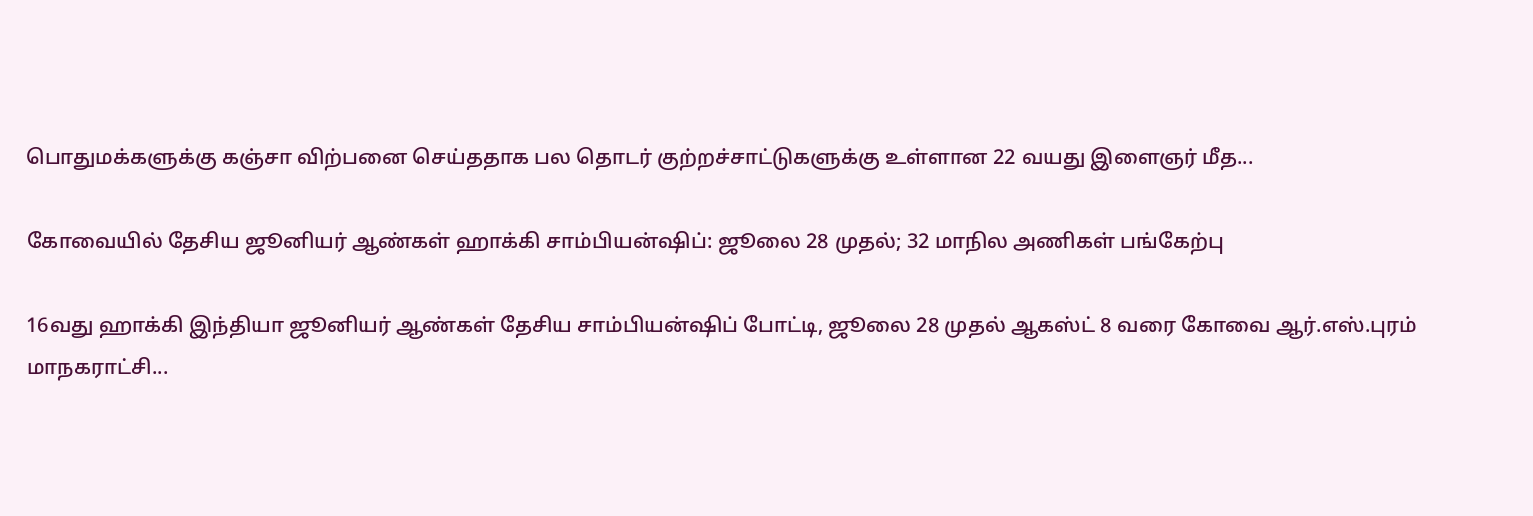பொதுமக்களுக்கு கஞ்சா விற்பனை செய்ததாக பல தொடர் குற்றச்சாட்டுகளுக்கு உள்ளான 22 வயது இளைஞர் மீத...

கோவையில் தேசிய ஜூனியர் ஆண்கள் ஹாக்கி சாம்பியன்ஷிப்: ஜூலை 28 முதல்; 32 மாநில அணிகள் பங்கேற்பு

16வது ஹாக்கி இந்தியா ஜூனியர் ஆண்கள் தேசிய சாம்பியன்ஷிப் போட்டி, ஜூலை 28 முதல் ஆகஸ்ட் 8 வரை கோவை ஆர்.எஸ்.புரம் மாநகராட்சி...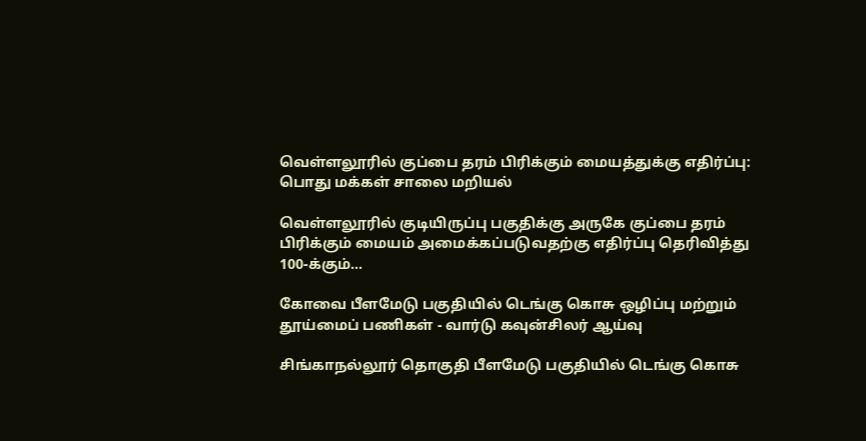வெள்ளலூரில் குப்பை தரம் பிரிக்கும் மையத்துக்கு எதிர்ப்பு: பொது மக்கள் சாலை மறியல்

வெள்ளலூரில் குடியிருப்பு பகுதிக்கு அருகே குப்பை தரம் பிரிக்கும் மையம் அமைக்கப்படுவதற்கு எதிர்ப்பு தெரிவித்து 100-க்கும்...

கோவை பீளமேடு பகுதியில் டெங்கு கொசு ஒழிப்பு மற்றும் தூய்மைப் பணிகள் - வார்டு கவுன்சிலர் ஆய்வு

சிங்காநல்லூர் தொகுதி பீளமேடு பகுதியில் டெங்கு கொசு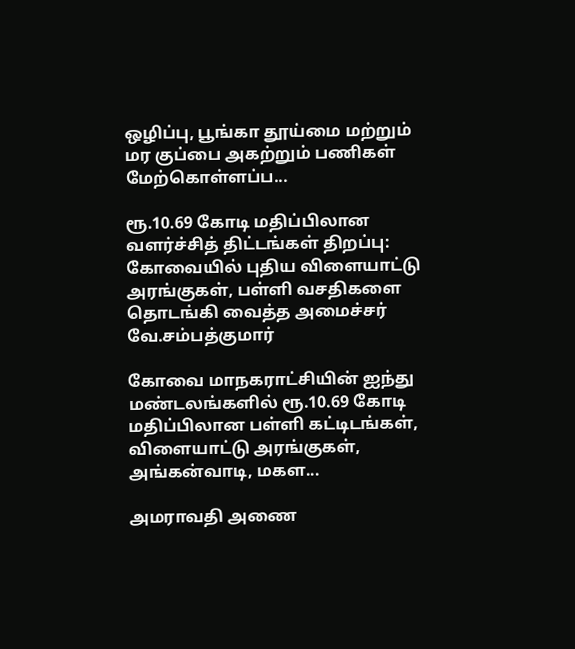ஒழிப்பு, பூங்கா தூய்மை மற்றும் மர குப்பை அகற்றும் பணிகள் மேற்கொள்ளப்ப...

ரூ.10.69 கோடி மதிப்பிலான வளர்ச்சித் திட்டங்கள் திறப்பு: கோவையில் புதிய விளையாட்டு அரங்குகள், பள்ளி வசதிகளை தொடங்கி வைத்த அமைச்சர் வே.சம்பத்குமார்

கோவை மாநகராட்சியின் ஐந்து மண்டலங்களில் ரூ.10.69 கோடி மதிப்பிலான பள்ளி கட்டிடங்கள், விளையாட்டு அரங்குகள், அங்கன்வாடி, மகள...

அமராவதி அணை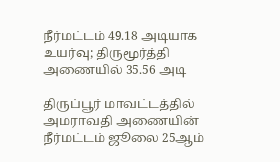நீர்மட்டம் 49.18 அடியாக உயர்வு; திருமூர்த்தி அணையில் 35.56 அடி

திருப்பூர் மாவட்டத்தில் அமராவதி அணையின் நீர்மட்டம் ஜூலை 25ஆம்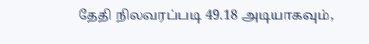தேதி நிலவரப்படி 49.18 அடியாகவும்,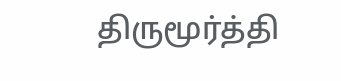திருமூர்த்தி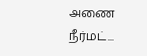அணை நீர்மட்...